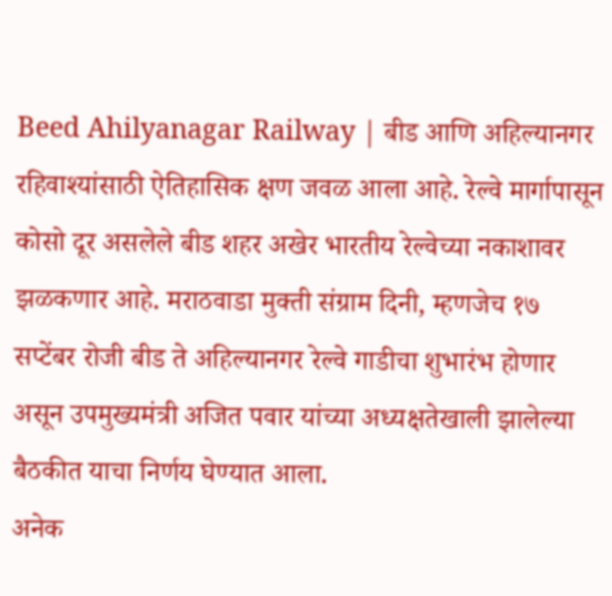Beed Ahilyanagar Railway | बीड आणि अहिल्यानगर रहिवाश्यांसाठी ऐतिहासिक क्षण जवळ आला आहे. रेल्वे मार्गापासून कोसो दूर असलेले बीड शहर अखेर भारतीय रेल्वेच्या नकाशावर झळकणार आहे. मराठवाडा मुक्ती संग्राम दिनी, म्हणजेच १७ सप्टेंबर रोजी बीड ते अहिल्यानगर रेल्वे गाडीचा शुभारंभ होणार असून उपमुख्यमंत्री अजित पवार यांच्या अध्यक्षतेखाली झालेल्या बैठकीत याचा निर्णय घेण्यात आला.
अनेक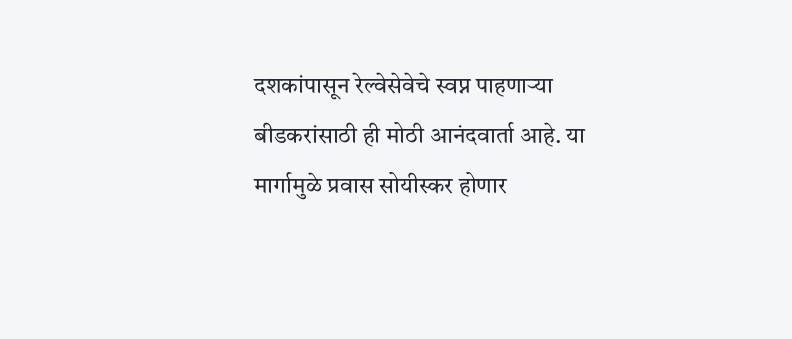दशकांपासून रेल्वेसेवेचे स्वप्न पाहणाऱ्या बीडकरांसाठी ही मोठी आनंदवार्ता आहे. या मार्गामुळे प्रवास सोयीस्कर होणार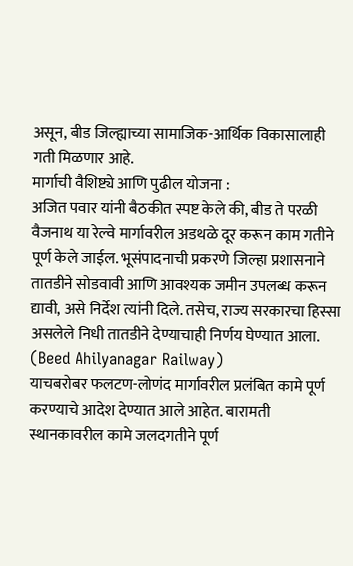असून, बीड जिल्ह्याच्या सामाजिक-आर्थिक विकासालाही गती मिळणार आहे.
मार्गाची वैशिष्ट्ये आणि पुढील योजना :
अजित पवार यांनी बैठकीत स्पष्ट केले की, बीड ते परळी वैजनाथ या रेल्वे मार्गावरील अडथळे दूर करून काम गतीने पूर्ण केले जाईल. भूसंपादनाची प्रकरणे जिल्हा प्रशासनाने तातडीने सोडवावी आणि आवश्यक जमीन उपलब्ध करून द्यावी, असे निर्देश त्यांनी दिले. तसेच, राज्य सरकारचा हिस्सा असलेले निधी तातडीने देण्याचाही निर्णय घेण्यात आला. (Beed Ahilyanagar Railway)
याचबरोबर फलटण-लोणंद मार्गावरील प्रलंबित कामे पूर्ण करण्याचे आदेश देण्यात आले आहेत. बारामती स्थानकावरील कामे जलदगतीने पूर्ण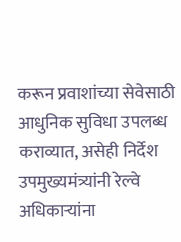करून प्रवाशांच्या सेवेसाठी आधुनिक सुविधा उपलब्ध कराव्यात, असेही निर्देश उपमुख्यमंत्र्यांनी रेल्वे अधिकाऱ्यांना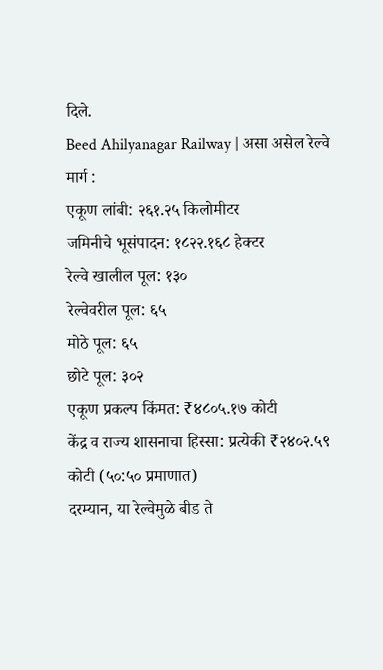दिले.
Beed Ahilyanagar Railway | असा असेल रेल्वे मार्ग :
एकूण लांबी: २६१.२५ किलोमीटर
जमिनीचे भूसंपादन: १८२२.१६८ हेक्टर
रेल्वे खालील पूल: १३०
रेल्वेवरील पूल: ६५
मोठे पूल: ६५
छोटे पूल: ३०२
एकूण प्रकल्प किंमत: ₹४८०५.१७ कोटी
केंद्र व राज्य शासनाचा हिस्सा: प्रत्येकी ₹२४०२.५९ कोटी (५०:५० प्रमाणात)
दरम्यान, या रेल्वेमुळे बीड ते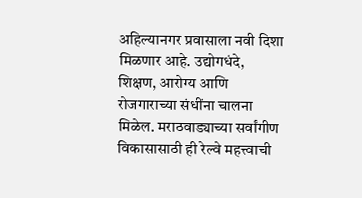अहिल्यानगर प्रवासाला नवी दिशा मिळणार आहे. उद्योगधंदे, शिक्षण, आरोग्य आणि रोजगाराच्या संधींना चालना मिळेल. मराठवाड्याच्या सर्वांगीण विकासासाठी ही रेल्वे महत्त्वाची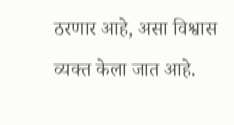ठरणार आहे, असा विश्वास व्यक्त केला जात आहे.